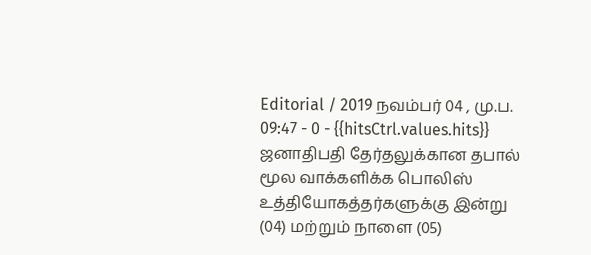Editorial / 2019 நவம்பர் 04 , மு.ப. 09:47 - 0 - {{hitsCtrl.values.hits}}
ஜனாதிபதி தேர்தலுக்கான தபால் மூல வாக்களிக்க பொலிஸ் உத்தியோகத்தர்களுக்கு இன்று (04) மற்றும் நாளை (05)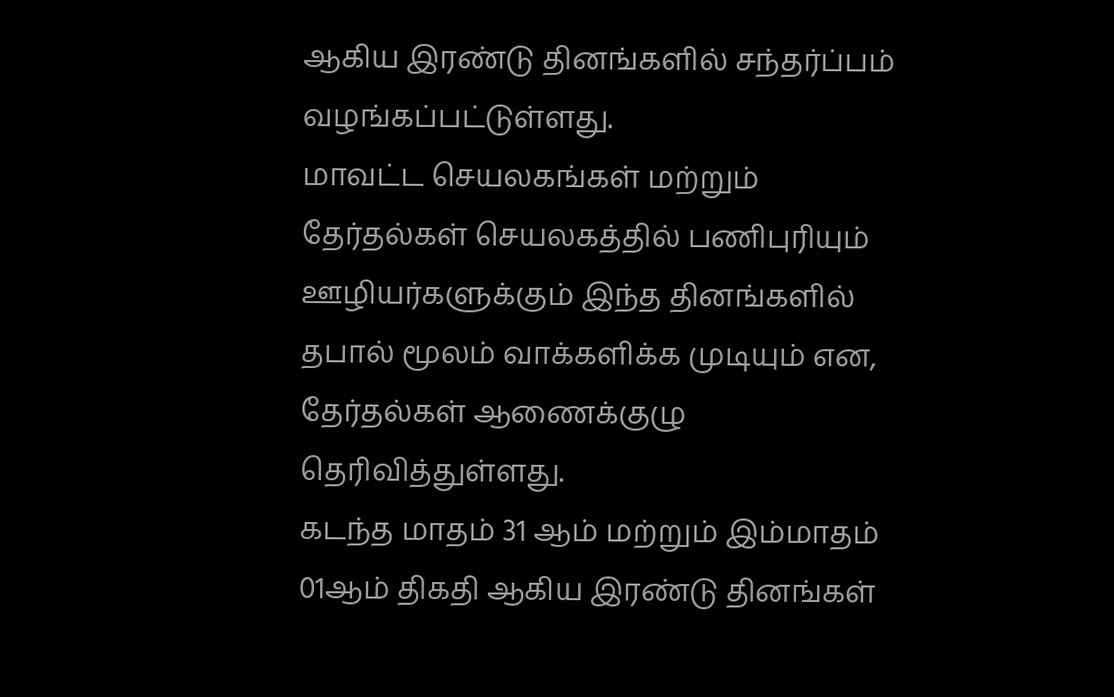ஆகிய இரண்டு தினங்களில் சந்தர்ப்பம் வழங்கப்பட்டுள்ளது.
மாவட்ட செயலகங்கள் மற்றும் தேர்தல்கள் செயலகத்தில் பணிபுரியும் ஊழியர்களுக்கும் இந்த தினங்களில் தபால் மூலம் வாக்களிக்க முடியும் என, தேர்தல்கள் ஆணைக்குழு தெரிவித்துள்ளது.
கடந்த மாதம் 31 ஆம் மற்றும் இம்மாதம் 01ஆம் திகதி ஆகிய இரண்டு தினங்கள்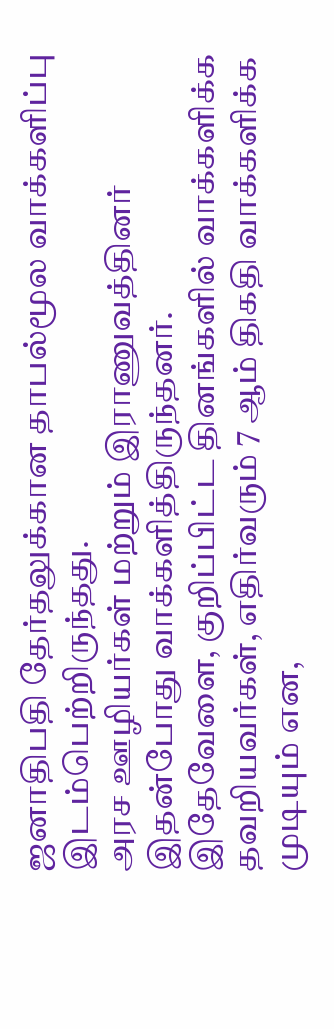ஜனாதிபதி தேர்தலுக்கான தாபல்மூல வாக்களிப்பு இடம்பெற்றிருந்தது.
அரச ஊழியர்கள் மற்றும் இராணுவத்தினர் இதன்போது வாக்களித்திருந்தனர்.
இதேவேளை, குறிப்பிட்ட தினங்களில் வாக்களிக்க தவறியவர்கள், எதிர்வரும் 7 ஆம் திகதி வாக்களிக்க முடியும் என,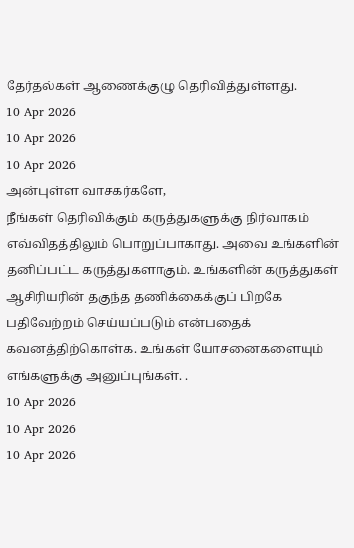தேர்தல்கள் ஆணைக்குழு தெரிவித்துள்ளது.
10 Apr 2026
10 Apr 2026
10 Apr 2026
அன்புள்ள வாசகர்களே,
நீங்கள் தெரிவிக்கும் கருத்துகளுக்கு நிர்வாகம் எவ்விதத்திலும் பொறுப்பாகாது. அவை உங்களின் தனிப்பட்ட கருத்துகளாகும். உங்களின் கருத்துகள் ஆசிரியரின் தகுந்த தணிக்கைக்குப் பிறகே பதிவேற்றம் செய்யப்படும் என்பதைக் கவனத்திற்கொள்க. உங்கள் யோசனைகளையும் எங்களுக்கு அனுப்புங்கள். .
10 Apr 2026
10 Apr 2026
10 Apr 2026